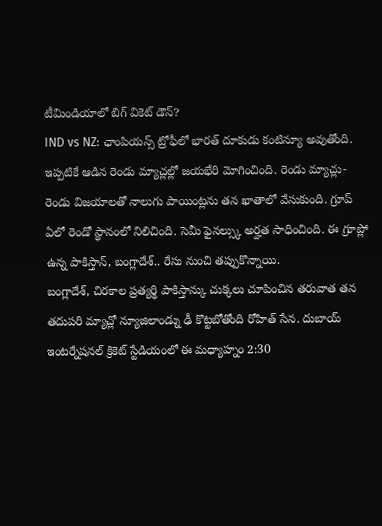టీమిండియాలో బిగ్ వికెట్ డౌన్?
IND vs NZ: ఛాంపియన్స్ ట్రోఫీలో భారత్ దూకుడు కంటిన్యూ అవుతోంది. ఇప్పటికే ఆడిన రెండు మ్యాచ్లల్లో జయభేరి మోగించింది. రెండు మ్యాచ్లు- రెండు విజయాలతో నాలుగు పాయింట్లను తన ఖాతాలో వేసుకుంది. గ్రూప్ ఏలో రెండో స్థానంలో నిలిచింది. సెమీ ఫైనల్స్కు అర్హత సాధించింది. ఈ గ్రూప్లో ఉన్న పాకిస్తాన్, బంగ్లాదేశ్.. రేసు నుంచి తప్పుకొన్నాయి.
బంగ్లాదేశ్, చిరకాల ప్రత్యర్థి పాకిస్తాన్కు చుక్కలు చూపించిన తరువాత తన తదుపరి మ్యాచ్లో న్యూజిలాండ్ను ఢీ కొట్టబోతోంది రోహిత్ సేన. దుబాయ్ ఇంటర్నేషనల్ క్రికెట్ స్టేడియంలో ఈ మధ్యాహ్నం 2:30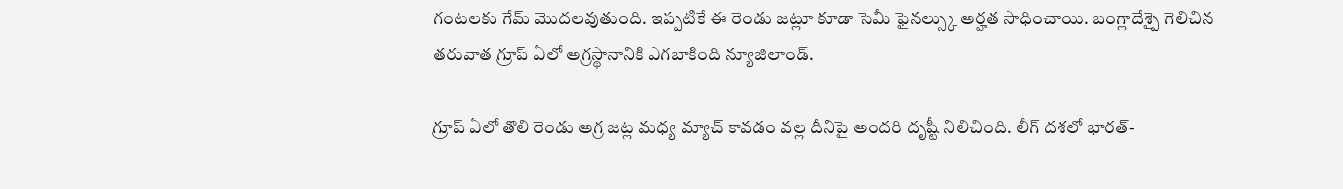గంటలకు గేమ్ మొదలవుతుంది. ఇప్పటికే ఈ రెండు జట్లూ కూడా సెమీ ఫైనల్స్కు అర్హత సాధించాయి. బంగ్లాదేశ్పై గెలిచిన తరువాత గ్రూప్ ఏలో అగ్రస్థానానికి ఎగబాకింది న్యూజిలాండ్.

గ్రూప్ ఏలో తొలి రెండు అగ్ర జట్ల మధ్య మ్యాచ్ కావడం వల్ల దీనిపై అందరి దృష్టీ నిలిచింది. లీగ్ దశలో భారత్-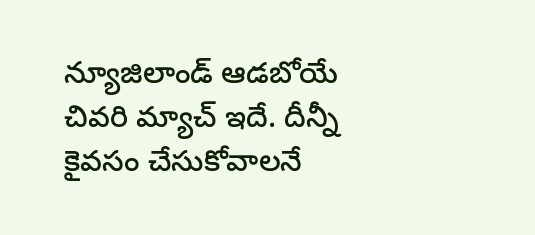న్యూజిలాండ్ ఆడబోయే చివరి మ్యాచ్ ఇదే. దీన్నీ కైవసం చేసుకోవాలనే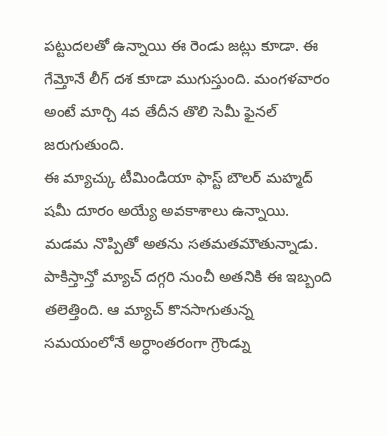పట్టుదలతో ఉన్నాయి ఈ రెండు జట్లు కూడా. ఈ గేమ్తోనే లీగ్ దశ కూడా ముగుస్తుంది. మంగళవారం అంటే మార్చి 4వ తేదీన తొలి సెమీ ఫైనల్ జరుగుతుంది.
ఈ మ్యాచ్కు టీమిండియా ఫాస్ట్ బౌలర్ మహ్మద్ షమీ దూరం అయ్యే అవకాశాలు ఉన్నాయి. మడమ నొప్పితో అతను సతమతమౌతున్నాడు. పాకిస్తాన్తో మ్యాచ్ దగ్గరి నుంచీ అతనికి ఈ ఇబ్బంది తలెత్తింది. ఆ మ్యాచ్ కొనసాగుతున్న సమయంలోనే అర్ధాంతరంగా గ్రౌండ్ను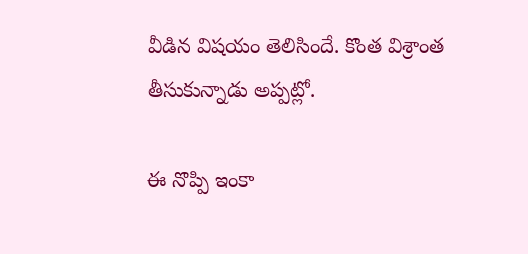వీడిన విషయం తెలిసిందే. కొంత విశ్రాంత తీసుకున్నాడు అప్పట్లో.

ఈ నొప్పి ఇంకా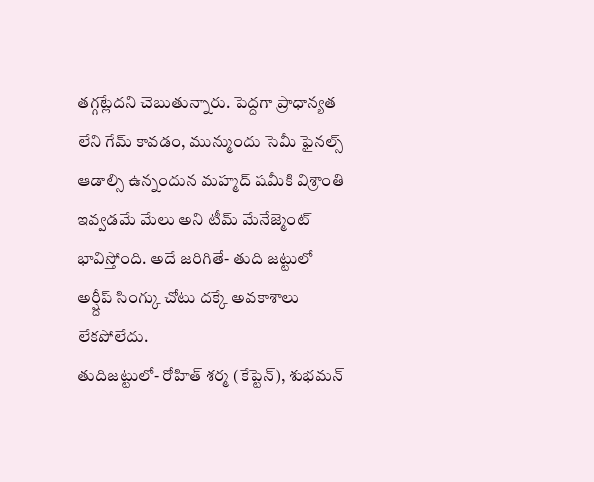తగ్గట్లేదని చెబుతున్నారు. పెద్దగా ప్రాధాన్యత లేని గేమ్ కావడం, మున్ముందు సెమీ ఫైనల్స్ ఆడాల్సి ఉన్నందున మహ్మద్ షమీకి విశ్రాంతి ఇవ్వడమే మేలు అని టీమ్ మేనేజ్మెంట్ భావిస్తోంది. అదే జరిగితే- తుది జట్టులో అర్ష్దీప్ సింగ్కు చోటు దక్కే అవకాశాలు లేకపోలేదు.
తుదిజట్టులో- రోహిత్ శర్మ (కేప్టెన్), శుభమన్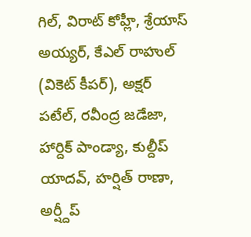గిల్, విరాట్ కోహ్లీ, శ్రేయాస్ అయ్యర్, కేఎల్ రాహుల్ (వికెట్ కీపర్), అక్షర్ పటేల్, రవీంద్ర జడేజా, హార్దిక్ పాండ్యా, కుల్దీప్ యాదవ్, హర్షిత్ రాణా, అర్ష్దీప్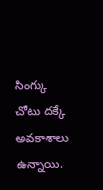సింగ్కు చోటు దక్కే అవకాశాలు ఉన్నాయి.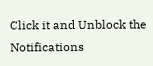Click it and Unblock the Notifications